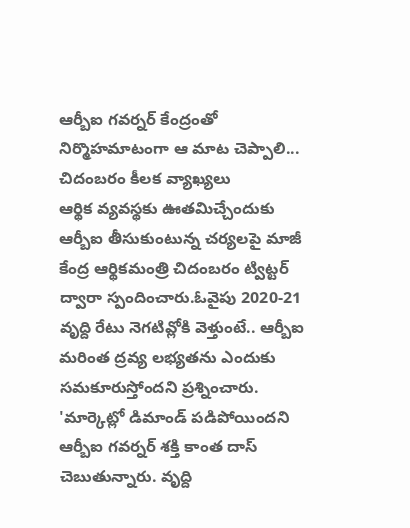ఆర్బీఐ గవర్నర్ కేంద్రంతో నిర్మొహమాటంగా ఆ మాట చెప్పాలి... చిదంబరం కీలక వ్యాఖ్యలు
ఆర్థిక వ్యవస్థకు ఊతమిచ్చేందుకు ఆర్బీఐ తీసుకుంటున్న చర్యలపై మాజీ కేంద్ర ఆర్థికమంత్రి చిదంబరం ట్విట్టర్ ద్వారా స్పందించారు.ఓవైపు 2020-21 వృద్ది రేటు నెగటివ్లోకి వెళ్తుంటే.. ఆర్బీఐ మరింత ద్రవ్య లభ్యతను ఎందుకు సమకూరుస్తోందని ప్రశ్నించారు. 'మార్కెట్లో డిమాండ్ పడిపోయిందని ఆర్బీఐ గవర్నర్ శక్తి కాంత దాస్ చెబుతున్నారు. వృద్ది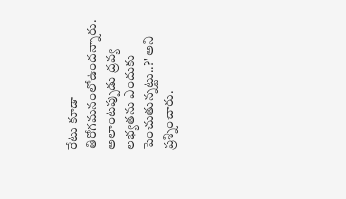రేటు కూడా తిరోగమనంలోఉందన్నారు. అలాంటప్పుడు ద్రవ్య లభ్యతను ఎందుకు పెంచుతున్నట్టు..?' అని ప్రశ్నించారు.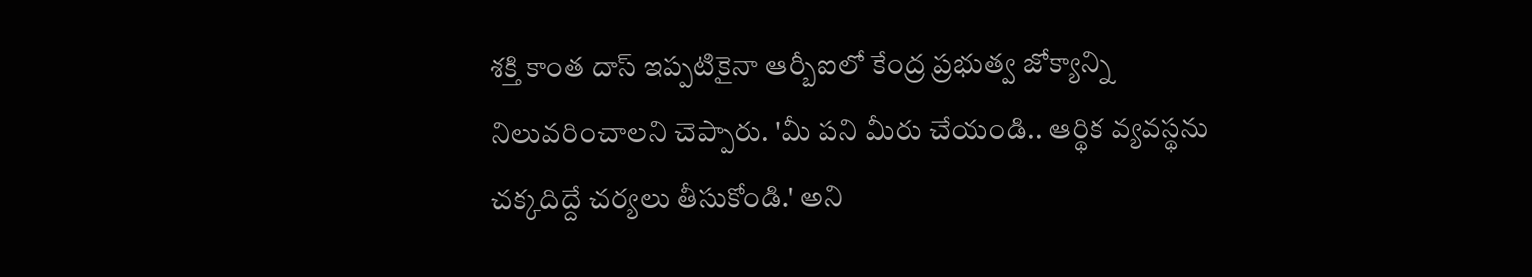శక్తి కాంత దాస్ ఇప్పటికైనా ఆర్బీఐలో కేంద్ర ప్రభుత్వ జోక్యాన్ని నిలువరించాలని చెప్పారు. 'మీ పని మీరు చేయండి.. ఆర్థిక వ్యవస్థను చక్కదిద్దే చర్యలు తీసుకోండి.' అని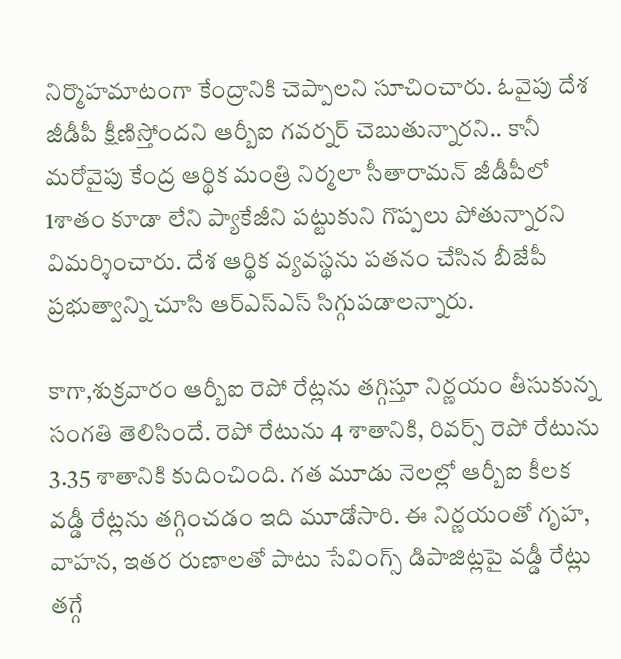నిర్మొహమాటంగా కేంద్రానికి చెప్పాలని సూచించారు. ఓవైపు దేశ జీడీపీ క్షీణిస్తోందని ఆర్బీఐ గవర్నర్ చెబుతున్నారని.. కానీ మరోవైపు కేంద్ర ఆర్థిక మంత్రి నిర్మలా సీతారామన్ జీడీపీలో 1శాతం కూడా లేని ప్యాకేజీని పట్టుకుని గొప్పలు పోతున్నారని విమర్శించారు. దేశ ఆర్థిక వ్యవస్థను పతనం చేసిన బీజేపీ ప్రభుత్వాన్ని చూసి ఆర్ఎస్ఎస్ సిగ్గుపడాలన్నారు.

కాగా,శుక్రవారం ఆర్బీఐ రెపో రేట్లను తగ్గిస్తూ నిర్ణయం తీసుకున్న సంగతి తెలిసిందే. రెపో రేటును 4 శాతానికి, రివర్స్ రెపో రేటును 3.35 శాతానికి కుదించింది. గత మూడు నెలల్లో ఆర్బీఐ కీలక వడ్డీ రేట్లను తగ్గించడం ఇది మూడోసారి. ఈ నిర్ణయంతో గృహ, వాహన, ఇతర రుణాలతో పాటు సేవింగ్స్ డిపాజిట్లపై వడ్డీ రేట్లు తగ్గే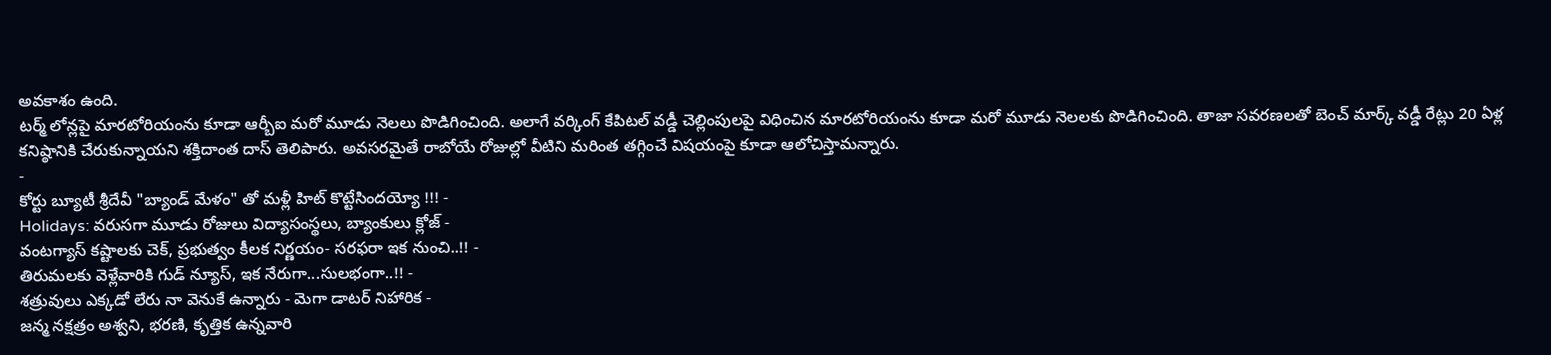అవకాశం ఉంది.
టర్మ్ లోన్లపై మారటోరియంను కూడా ఆర్బీఐ మరో మూడు నెలలు పొడిగించింది. అలాగే వర్కింగ్ కేపిటల్ వడ్డీ చెల్లింపులపై విధించిన మారటోరియంను కూడా మరో మూడు నెలలకు పొడిగించింది. తాజా సవరణలతో బెంచ్ మార్క్ వడ్డీ రేట్లు 20 ఏళ్ల కనిష్ఠానికి చేరుకున్నాయని శక్తిదాంత దాస్ తెలిపారు. అవసరమైతే రాబోయే రోజుల్లో వీటిని మరింత తగ్గించే విషయంపై కూడా ఆలోచిస్తామన్నారు.
-
కోర్టు బ్యూటీ శ్రీదేవీ "బ్యాండ్ మేళం" తో మళ్లీ హిట్ కొట్టేసిందయ్యో !!! -
Holidays: వరుసగా మూడు రోజులు విద్యాసంస్థలు, బ్యాంకులు క్లోజ్ -
వంటగ్యాస్ కష్టాలకు చెక్, ప్రభుత్వం కీలక నిర్ణయం- సరఫరా ఇక నుంచి..!! -
తిరుమలకు వెళ్లేవారికి గుడ్ న్యూస్, ఇక నేరుగా...సులభంగా..!! -
శత్రువులు ఎక్కడో లేరు నా వెనుకే ఉన్నారు - మెగా డాటర్ నిహారిక -
జన్మ నక్షత్రం అశ్వని, భరణి, కృత్తిక ఉన్నవారి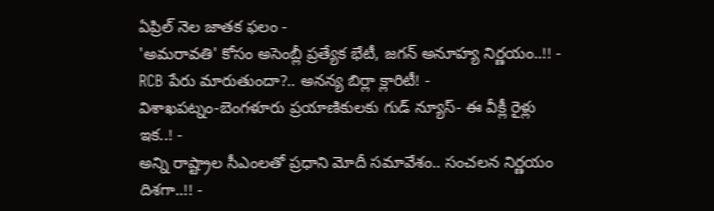ఏప్రిల్ నెల జాతక ఫలం -
'అమరావతి' కోసం అసెంబ్లీ ప్రత్యేక భేటీ, జగన్ అనూహ్య నిర్ణయం..!! -
RCB పేరు మారుతుందా?.. అనన్య బిర్లా క్లారిటీ! -
విశాఖపట్నం-బెంగళూరు ప్రయాణికులకు గుడ్ న్యూస్- ఈ వీక్లీ రైళ్లు ఇక..! -
అన్ని రాష్ట్రాల సీఎంలతో ప్రధాని మోదీ సమావేశం.. సంచలన నిర్ణయం దిశగా..!! -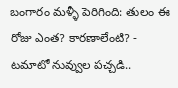బంగారం మళ్ళీ పెరిగింది: తులం ఈ రోజు ఎంత? కారణాలేంటి? -
టమాటో నువ్వుల పచ్చడి..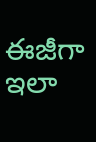ఈజీగా ఇలా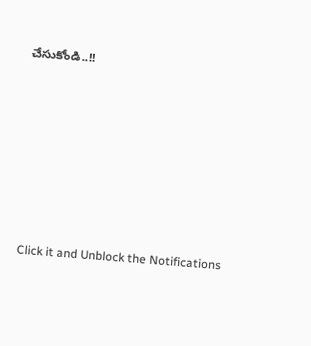చేసుకోండి..!!












Click it and Unblock the Notifications